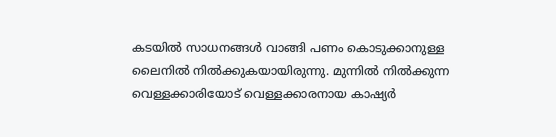കടയിൽ സാധനങ്ങൾ വാങ്ങി പണം കൊടുക്കാനുള്ള ലൈനിൽ നിൽക്കുകയായിരുന്നു. മുന്നിൽ നിൽക്കുന്ന വെള്ളക്കാരിയോട് വെള്ളക്കാരനായ കാഷ്യർ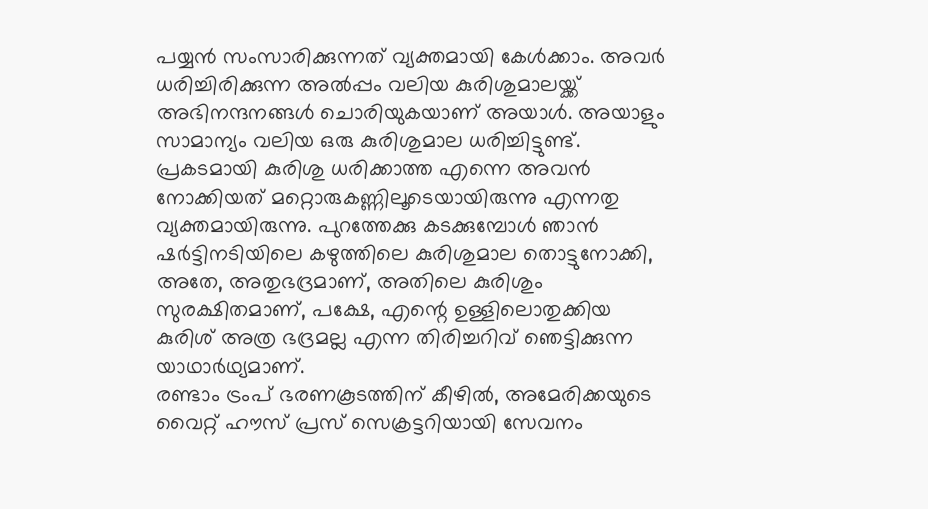പയ്യൻ സംസാരിക്കുന്നത് വ്യക്തമായി കേൾക്കാം. അവർ ധരിച്ചിരിക്കുന്ന അൽപ്പം വലിയ കുരിശുമാലയ്ക്ക് അഭിനന്ദനങ്ങൾ ചൊരിയുകയാണ് അയാൾ. അയാളും സാമാന്യം വലിയ ഒരു കുരിശുമാല ധരിച്ചിട്ടുണ്ട്. പ്രകടമായി കുരിശു ധരിക്കാത്ത എന്നെ അവൻ നോക്കിയത് മറ്റൊരുകണ്ണിലൂടെയായിരുന്നു എന്നതു വ്യക്തമായിരുന്നു. പുറത്തേക്കു കടക്കുമ്പോൾ ഞാൻ ഷർട്ടിനടിയിലെ കഴുത്തിലെ കുരിശുമാല തൊട്ടുനോക്കി, അതേ, അതുഭദ്രമാണ്, അതിലെ കുരിശും സുരക്ഷിതമാണ്, പക്ഷേ, എന്റെ ഉള്ളിലൊതുക്കിയ കുരിശ് അത്ര ഭദ്രമല്ല എന്ന തിരിച്ചറിവ് ഞെട്ടിക്കുന്ന യാഥാർഥ്യമാണ്.
രണ്ടാം ട്രംപ് ഭരണകൂടത്തിന് കീഴിൽ, അമേരിക്കയുടെ വൈറ്റ് ഹൗസ് പ്രസ് സെക്രട്ടറിയായി സേവനം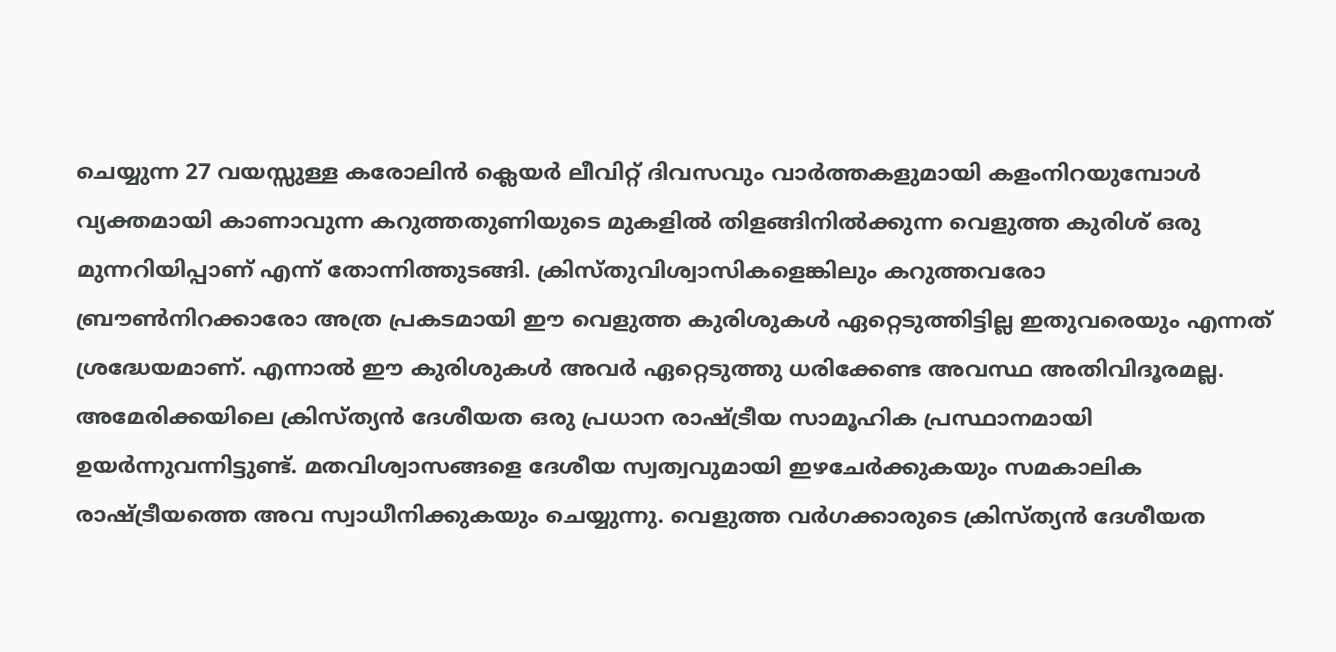ചെയ്യുന്ന 27 വയസ്സുള്ള കരോലിൻ ക്ലെയർ ലീവിറ്റ് ദിവസവും വാർത്തകളുമായി കളംനിറയുമ്പോൾ വ്യക്തമായി കാണാവുന്ന കറുത്തതുണിയുടെ മുകളിൽ തിളങ്ങിനിൽക്കുന്ന വെളുത്ത കുരിശ് ഒരു മുന്നറിയിപ്പാണ് എന്ന് തോന്നിത്തുടങ്ങി. ക്രിസ്തുവിശ്വാസികളെങ്കിലും കറുത്തവരോ ബ്രൗൺനിറക്കാരോ അത്ര പ്രകടമായി ഈ വെളുത്ത കുരിശുകൾ ഏറ്റെടുത്തിട്ടില്ല ഇതുവരെയും എന്നത് ശ്രദ്ധേയമാണ്. എന്നാൽ ഈ കുരിശുകൾ അവർ ഏറ്റെടുത്തു ധരിക്കേണ്ട അവസ്ഥ അതിവിദൂരമല്ല.
അമേരിക്കയിലെ ക്രിസ്ത്യൻ ദേശീയത ഒരു പ്രധാന രാഷ്ട്രീയ സാമൂഹിക പ്രസ്ഥാനമായി ഉയർന്നുവന്നിട്ടുണ്ട്. മതവിശ്വാസങ്ങളെ ദേശീയ സ്വത്വവുമായി ഇഴചേർക്കുകയും സമകാലിക രാഷ്ട്രീയത്തെ അവ സ്വാധീനിക്കുകയും ചെയ്യുന്നു. വെളുത്ത വർഗക്കാരുടെ ക്രിസ്ത്യൻ ദേശീയത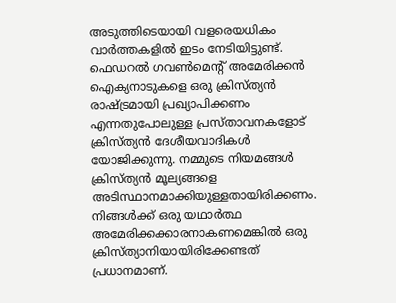അടുത്തിടെയായി വളരെയധികം വാർത്തകളിൽ ഇടം നേടിയിട്ടുണ്ട്. ഫെഡറൽ ഗവൺമെന്റ് അമേരിക്കൻ ഐക്യനാടുകളെ ഒരു ക്രിസ്ത്യൻ രാഷ്ട്രമായി പ്രഖ്യാപിക്കണം എന്നതുപോലുള്ള പ്രസ്താവനകളോട് ക്രിസ്ത്യൻ ദേശീയവാദികൾ യോജിക്കുന്നു. നമ്മുടെ നിയമങ്ങൾ ക്രിസ്ത്യൻ മൂല്യങ്ങളെ അടിസ്ഥാനമാക്കിയുള്ളതായിരിക്കണം. നിങ്ങൾക്ക് ഒരു യഥാർത്ഥ അമേരിക്കക്കാരനാകണമെങ്കിൽ ഒരു ക്രിസ്ത്യാനിയായിരിക്കേണ്ടത് പ്രധാനമാണ്.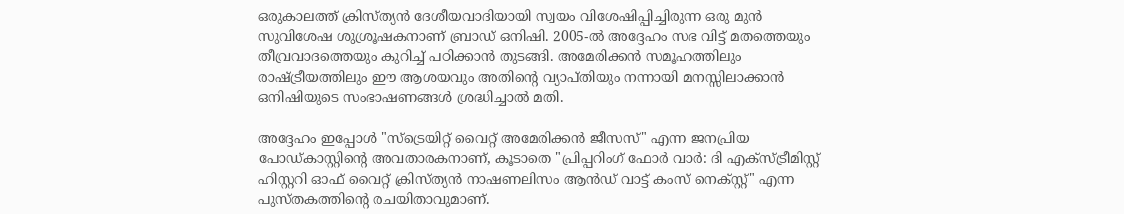ഒരുകാലത്ത് ക്രിസ്ത്യൻ ദേശീയവാദിയായി സ്വയം വിശേഷിപ്പിച്ചിരുന്ന ഒരു മുൻ സുവിശേഷ ശുശ്രൂഷകനാണ് ബ്രാഡ് ഒനിഷി. 2005-ൽ അദ്ദേഹം സഭ വിട്ട് മതത്തെയും തീവ്രവാദത്തെയും കുറിച്ച് പഠിക്കാൻ തുടങ്ങി. അമേരിക്കൻ സമൂഹത്തിലും രാഷ്ട്രീയത്തിലും ഈ ആശയവും അതിന്റെ വ്യാപ്തിയും നന്നായി മനസ്സിലാക്കാൻ ഒനിഷിയുടെ സംഭാഷണങ്ങൾ ശ്രദ്ധിച്ചാൽ മതി.

അദ്ദേഹം ഇപ്പോൾ "സ്ട്രെയിറ്റ് വൈറ്റ് അമേരിക്കൻ ജീസസ്" എന്ന ജനപ്രിയ പോഡ്കാസ്റ്റിന്റെ അവതാരകനാണ്, കൂടാതെ "പ്രിപ്പറിംഗ് ഫോർ വാർ: ദി എക്സ്ട്രീമിസ്റ്റ് ഹിസ്റ്ററി ഓഫ് വൈറ്റ് ക്രിസ്ത്യൻ നാഷണലിസം ആൻഡ് വാട്ട് കംസ് നെക്സ്റ്റ്" എന്ന പുസ്തകത്തിന്റെ രചയിതാവുമാണ്.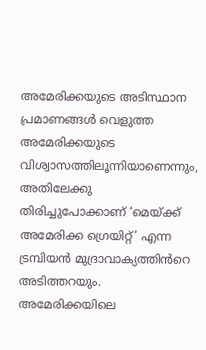അമേരിക്കയുടെ അടിസ്ഥാന പ്രമാണങ്ങൾ വെളുത്ത അമേരിക്കയുടെ വിശ്വാസത്തിലൂന്നിയാണെന്നും, അതിലേക്കു തിരിച്ചുപോക്കാണ് ‘മെയ്ക്ക് അമേരിക്ക ഗ്രെയിറ്റ്’ എന്ന ട്രമ്പിയൻ മുദ്രാവാക്യത്തിൻറെ അടിത്തറയും. അമേരിക്കയിലെ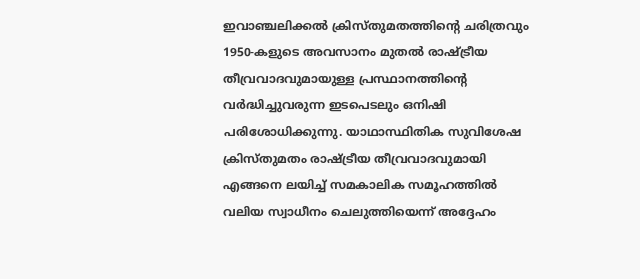ഇവാഞ്ചലിക്കൽ ക്രിസ്തുമതത്തിന്റെ ചരിത്രവും 1950-കളുടെ അവസാനം മുതൽ രാഷ്ട്രീയ തീവ്രവാദവുമായുള്ള പ്രസ്ഥാനത്തിന്റെ വർദ്ധിച്ചുവരുന്ന ഇടപെടലും ഒനിഷി പരിശോധിക്കുന്നു. യാഥാസ്ഥിതിക സുവിശേഷ ക്രിസ്തുമതം രാഷ്ട്രീയ തീവ്രവാദവുമായി എങ്ങനെ ലയിച്ച് സമകാലിക സമൂഹത്തിൽ വലിയ സ്വാധീനം ചെലുത്തിയെന്ന് അദ്ദേഹം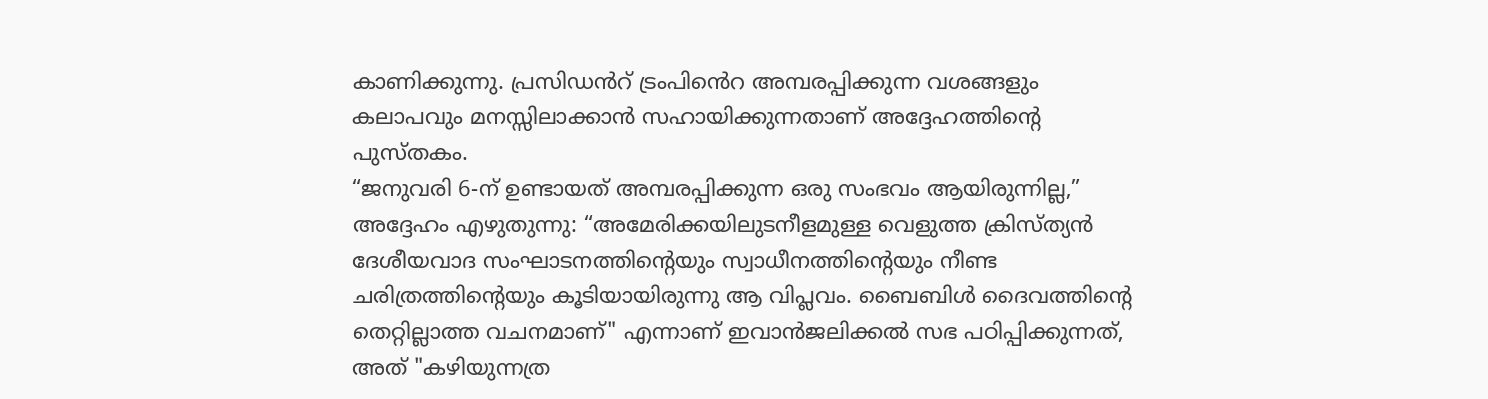കാണിക്കുന്നു. പ്രസിഡൻറ് ട്രംപിൻെറ അമ്പരപ്പിക്കുന്ന വശങ്ങളും കലാപവും മനസ്സിലാക്കാൻ സഹായിക്കുന്നതാണ് അദ്ദേഹത്തിന്റെ പുസ്തകം.
“ജനുവരി 6-ന് ഉണ്ടായത് അമ്പരപ്പിക്കുന്ന ഒരു സംഭവം ആയിരുന്നില്ല,” അദ്ദേഹം എഴുതുന്നു: “അമേരിക്കയിലുടനീളമുള്ള വെളുത്ത ക്രിസ്ത്യൻ ദേശീയവാദ സംഘാടനത്തിന്റെയും സ്വാധീനത്തിന്റെയും നീണ്ട ചരിത്രത്തിന്റെയും കൂടിയായിരുന്നു ആ വിപ്ലവം. ബൈബിൾ ദൈവത്തിന്റെ തെറ്റില്ലാത്ത വചനമാണ്" എന്നാണ് ഇവാൻജലിക്കൽ സഭ പഠിപ്പിക്കുന്നത്, അത് "കഴിയുന്നത്ര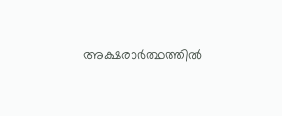അക്ഷരാർത്ഥത്തിൽ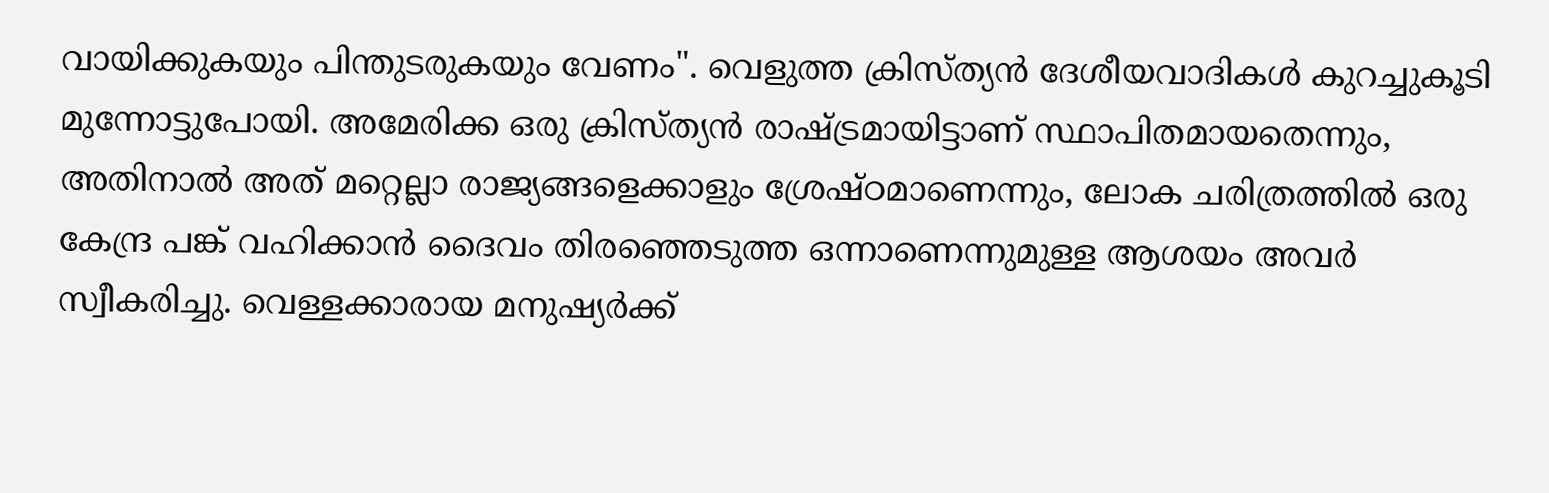വായിക്കുകയും പിന്തുടരുകയും വേണം". വെളുത്ത ക്രിസ്ത്യൻ ദേശീയവാദികൾ കുറച്ചുകൂടി മുന്നോട്ടുപോയി. അമേരിക്ക ഒരു ക്രിസ്ത്യൻ രാഷ്ട്രമായിട്ടാണ് സ്ഥാപിതമായതെന്നും, അതിനാൽ അത് മറ്റെല്ലാ രാജ്യങ്ങളെക്കാളും ശ്രേഷ്ഠമാണെന്നും, ലോക ചരിത്രത്തിൽ ഒരു കേന്ദ്ര പങ്ക് വഹിക്കാൻ ദൈവം തിരഞ്ഞെടുത്ത ഒന്നാണെന്നുമുള്ള ആശയം അവർ സ്വീകരിച്ചു. വെള്ളക്കാരായ മനുഷ്യർക്ക്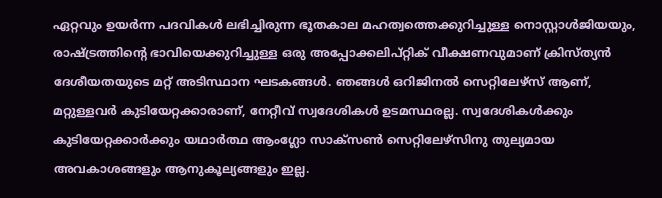ഏറ്റവും ഉയർന്ന പദവികൾ ലഭിച്ചിരുന്ന ഭൂതകാല മഹത്വത്തെക്കുറിച്ചുള്ള നൊസ്റ്റാൾജിയയും, രാഷ്ട്രത്തിന്റെ ഭാവിയെക്കുറിച്ചുള്ള ഒരു അപ്പോക്കലിപ്റ്റിക് വീക്ഷണവുമാണ് ക്രിസ്ത്യൻ ദേശീയതയുടെ മറ്റ് അടിസ്ഥാന ഘടകങ്ങൾ. ഞങ്ങൾ ഒറിജിനൽ സെറ്റിലേഴ്സ് ആണ്, മറ്റുള്ളവർ കുടിയേറ്റക്കാരാണ്, നേറ്റീവ് സ്വദേശികൾ ഉടമസ്ഥരല്ല. സ്വദേശികൾക്കും കുടിയേറ്റക്കാർക്കും യഥാർത്ഥ ആംഗ്ലോ സാക്സൺ സെറ്റിലേഴ്സിനു തുല്യമായ അവകാശങ്ങളും ആനുകൂല്യങ്ങളും ഇല്ല.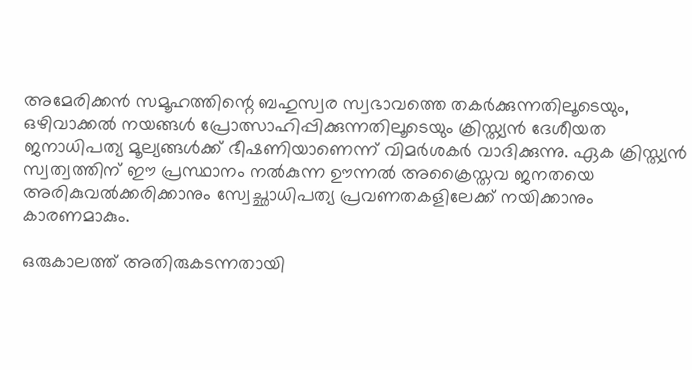അമേരിക്കൻ സമൂഹത്തിന്റെ ബഹുസ്വര സ്വഭാവത്തെ തകർക്കുന്നതിലൂടെയും, ഒഴിവാക്കൽ നയങ്ങൾ പ്രോത്സാഹിപ്പിക്കുന്നതിലൂടെയും ക്രിസ്ത്യൻ ദേശീയത ജനാധിപത്യ മൂല്യങ്ങൾക്ക് ഭീഷണിയാണെന്ന് വിമർശകർ വാദിക്കുന്നു. ഏക ക്രിസ്ത്യൻ സ്വത്വത്തിന് ഈ പ്രസ്ഥാനം നൽകുന്ന ഊന്നൽ അക്രൈസ്തവ ജനതയെ അരികുവൽക്കരിക്കാനും സ്വേച്ഛാധിപത്യ പ്രവണതകളിലേക്ക് നയിക്കാനും കാരണമാകും.

ഒരുകാലത്ത് അതിരുകടന്നതായി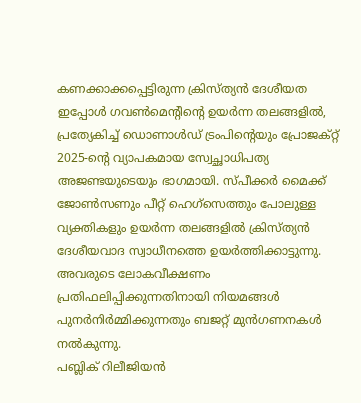കണക്കാക്കപ്പെട്ടിരുന്ന ക്രിസ്ത്യൻ ദേശീയത ഇപ്പോൾ ഗവൺമെന്റിന്റെ ഉയർന്ന തലങ്ങളിൽ, പ്രത്യേകിച്ച് ഡൊണാൾഡ് ട്രംപിന്റെയും പ്രോജക്റ്റ് 2025-ന്റെ വ്യാപകമായ സ്വേച്ഛാധിപത്യ അജണ്ടയുടെയും ഭാഗമായി. സ്പീക്കർ മൈക്ക് ജോൺസണും പീറ്റ് ഹെഗ്സെത്തും പോലുള്ള വ്യക്തികളും ഉയർന്ന തലങ്ങളിൽ ക്രിസ്ത്യൻ ദേശീയവാദ സ്വാധീനത്തെ ഉയർത്തിക്കാട്ടുന്നു. അവരുടെ ലോകവീക്ഷണം പ്രതിഫലിപ്പിക്കുന്നതിനായി നിയമങ്ങൾ പുനർനിർമ്മിക്കുന്നതും ബജറ്റ് മുൻഗണനകൾ നൽകുന്നു.
പബ്ലിക് റിലീജിയൻ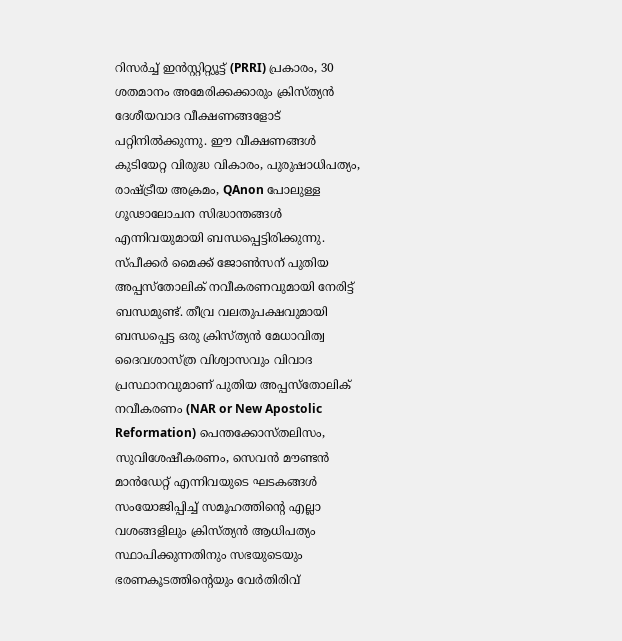റിസർച്ച് ഇൻസ്റ്റിറ്റ്യൂട്ട് (PRRI) പ്രകാരം, 30 ശതമാനം അമേരിക്കക്കാരും ക്രിസ്ത്യൻ ദേശീയവാദ വീക്ഷണങ്ങളോട് പറ്റിനിൽക്കുന്നു. ഈ വീക്ഷണങ്ങൾ കുടിയേറ്റ വിരുദ്ധ വികാരം, പുരുഷാധിപത്യം, രാഷ്ട്രീയ അക്രമം, QAnon പോലുള്ള ഗൂഢാലോചന സിദ്ധാന്തങ്ങൾ എന്നിവയുമായി ബന്ധപ്പെട്ടിരിക്കുന്നു.
സ്പീക്കർ മൈക്ക് ജോൺസന് പുതിയ അപ്പസ്തോലിക് നവീകരണവുമായി നേരിട്ട് ബന്ധമുണ്ട്. തീവ്ര വലതുപക്ഷവുമായി ബന്ധപ്പെട്ട ഒരു ക്രിസ്ത്യൻ മേധാവിത്വ ദൈവശാസ്ത്ര വിശ്വാസവും വിവാദ പ്രസ്ഥാനവുമാണ് പുതിയ അപ്പസ്തോലിക് നവീകരണം (NAR or New Apostolic Reformation) പെന്തക്കോസ്തലിസം, സുവിശേഷീകരണം, സെവൻ മൗണ്ടൻ മാൻഡേറ്റ് എന്നിവയുടെ ഘടകങ്ങൾ സംയോജിപ്പിച്ച് സമൂഹത്തിന്റെ എല്ലാ വശങ്ങളിലും ക്രിസ്ത്യൻ ആധിപത്യം സ്ഥാപിക്കുന്നതിനും സഭയുടെയും ഭരണകൂടത്തിന്റെയും വേർതിരിവ്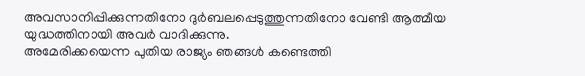അവസാനിപ്പിക്കുന്നതിനോ ദുർബലപ്പെടുത്തുന്നതിനോ വേണ്ടി ആത്മീയ യുദ്ധത്തിനായി അവർ വാദിക്കുന്നു.
അമേരിക്കയെന്ന പുതിയ രാജ്യം ഞങ്ങൾ കണ്ടെത്തി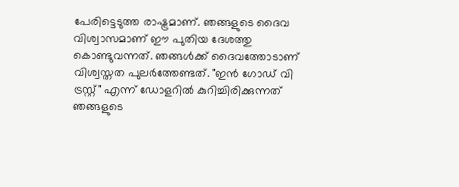പേരിട്ടെടുത്ത രാഷ്ട്രമാണ്. ഞങ്ങളുടെ ദൈവ വിശ്വാസമാണ് ഈ പുതിയ ദേശത്തു കൊണ്ടുവന്നത്. ഞങ്ങൾക്ക് ദൈവത്തോടാണ് വിശ്വസ്തത പുലർത്തേണ്ടത്. "ഇൻ ഗോഡ് വി ട്രസ്റ്റ്" എന്ന് ഡോളറിൽ കുറിച്ചിരിക്കുന്നത് ഞങ്ങളുടെ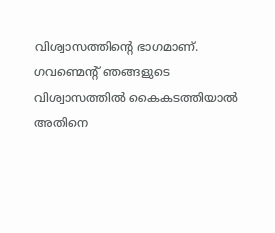വിശ്വാസത്തിന്റെ ഭാഗമാണ്. ഗവണ്മെന്റ് ഞങ്ങളുടെ വിശ്വാസത്തിൽ കൈകടത്തിയാൽ അതിനെ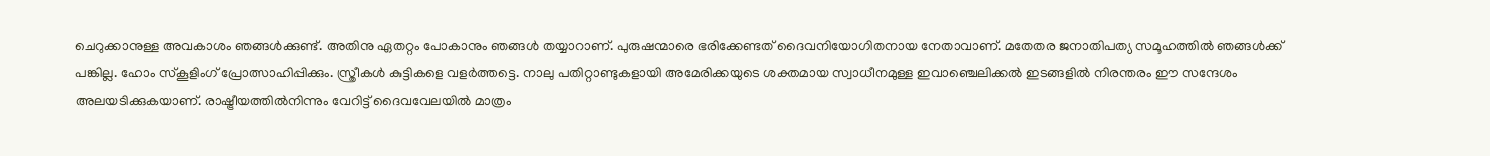ചെറുക്കാനുള്ള അവകാശം ഞങ്ങൾക്കുണ്ട്. അതിനു ഏതറ്റം പോകാനും ഞങ്ങൾ തയ്യാറാണ്. പുരുഷന്മാരെ ഭരിക്കേണ്ടത് ദൈവനിയോഗിതനായ നേതാവാണ്. മതേതര ജനാതിപത്യ സമൂഹത്തിൽ ഞങ്ങൾക്ക് പങ്കില്ല. ഹോം സ്കൂളിംഗ് പ്രോത്സാഹിപ്പിക്കും. സ്ത്രീകൾ കുട്ടികളെ വളർത്തട്ടെ. നാലു പതിറ്റാണ്ടുകളായി അമേരിക്കയുടെ ശക്തമായ സ്വാധീനമുള്ള ഇവാഞ്ചെലിക്കൽ ഇടങ്ങളിൽ നിരന്തരം ഈ സന്ദേശം അലയടിക്കുകയാണ്. രാഷ്ട്രീയത്തിൽനിന്നും വേറിട്ട് ദൈവവേലയിൽ മാത്രം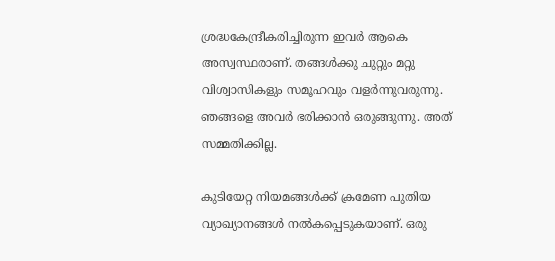ശ്രദ്ധകേന്ദ്രീകരിച്ചിരുന്ന ഇവർ ആകെ അസ്വസ്ഥരാണ്. തങ്ങൾക്കു ചുറ്റും മറ്റു വിശ്വാസികളും സമൂഹവും വളർന്നുവരുന്നു. ഞങ്ങളെ അവർ ഭരിക്കാൻ ഒരുങ്ങുന്നു. അത് സമ്മതിക്കില്ല.

കുടിയേറ്റ നിയമങ്ങൾക്ക് ക്രമേണ പുതിയ വ്യാഖ്യാനങ്ങൾ നൽകപ്പെടുകയാണ്. ഒരു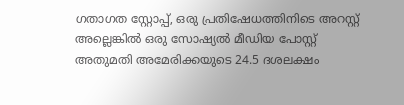ഗതാഗത സ്റ്റോപ്പ്, ഒരു പ്രതിഷേധത്തിനിടെ അറസ്റ്റ് അല്ലെങ്കിൽ ഒരു സോഷ്യൽ മീഡിയ പോസ്റ്റ് അതുമതി അമേരിക്കയുടെ 24.5 ദശലക്ഷം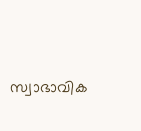സ്വാഭാവിക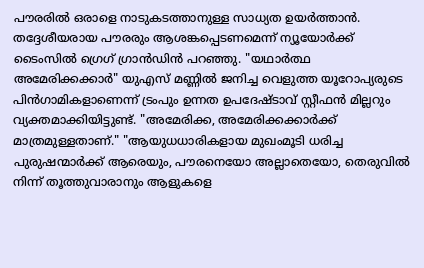പൗരരിൽ ഒരാളെ നാടുകടത്താനുള്ള സാധ്യത ഉയർത്താൻ. തദ്ദേശീയരായ പൗരരും ആശങ്കപ്പെടണമെന്ന് ന്യൂയോർക്ക് ടൈംസിൽ ഗ്രെഗ് ഗ്രാൻഡിൻ പറഞ്ഞു. "യഥാർത്ഥ അമേരിക്കക്കാർ" യുഎസ് മണ്ണിൽ ജനിച്ച വെളുത്ത യൂറോപ്യരുടെ പിൻഗാമികളാണെന്ന് ട്രംപും ഉന്നത ഉപദേഷ്ടാവ് സ്റ്റീഫൻ മില്ലറും വ്യക്തമാക്കിയിട്ടുണ്ട്. "അമേരിക്ക, അമേരിക്കക്കാർക്ക് മാത്രമുള്ളതാണ്." "ആയുധധാരികളായ മുഖംമൂടി ധരിച്ച പുരുഷന്മാർക്ക് ആരെയും, പൗരനെയോ അല്ലാതെയോ, തെരുവിൽ നിന്ന് തൂത്തുവാരാനും ആളുകളെ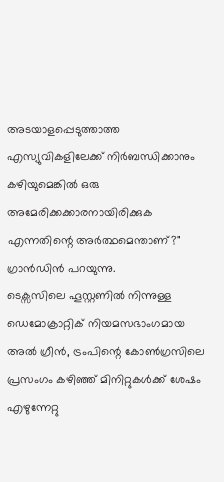അടയാളപ്പെടുത്താത്ത എസ്യുവികളിലേക്ക് നിർബന്ധിക്കാനും കഴിയുമെങ്കിൽ ഒരു അമേരിക്കക്കാരനായിരിക്കുക എന്നതിന്റെ അർത്ഥമെന്താണ്?" ഗ്രാൻഡിൻ പറയുന്നു.
ടെക്സസിലെ ഹൂസ്റ്റണിൽ നിന്നുള്ള ഡെമോക്രാറ്റിക് നിയമസഭാംഗമായ അൽ ഗ്രീൻ, ട്രംപിന്റെ കോൺഗ്രസിലെ പ്രസംഗം കഴിഞ്ഞ് മിനിറ്റുകൾക്ക് ശേഷം എഴുന്നേറ്റു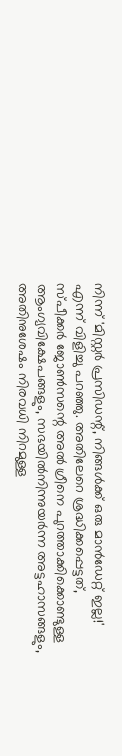നിന്ന് 'മിസ്റ്റർ പ്രസിഡന്റ്, നിങ്ങൾക്ക് ഒരു മാൻഡേറ്റ് ഇല്ല!' എന്ന് വിളിച്ചു പറഞ്ഞു. അതിലേറെ ശ്രദ്ധിക്കപ്പെട്ടത്, സ്പീക്കർ ജോൺസന്റെ അൽ ഗ്രീനെ പുറത്താക്കിക്കൊണ്ടുള്ള ആംഗ്യവിക്ഷേപങ്ങളും, സഭയിൽനിന്നുയർന്ന അട്ടഹാസങ്ങളും, അതിനുശേഷം നിരവധി നിറമുള്ള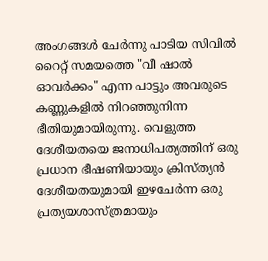അംഗങ്ങൾ ചേർന്നു പാടിയ സിവിൽ റൈറ്റ് സമയത്തെ "വീ ഷാൽ ഓവർക്കം" എന്ന പാട്ടും അവരുടെ കണ്ണുകളിൽ നിറഞ്ഞുനിന്ന ഭീതിയുമായിരുന്നു. വെളുത്ത ദേശീയതയെ ജനാധിപത്യത്തിന് ഒരു പ്രധാന ഭീഷണിയായും ക്രിസ്ത്യൻ ദേശീയതയുമായി ഇഴചേർന്ന ഒരു പ്രത്യയശാസ്ത്രമായും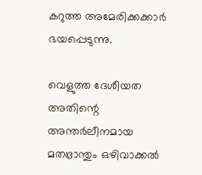കറുത്ത അമേരിക്കക്കാർ ഭയപ്പെടുന്നു.

വെളുത്ത ദേശീയത അതിന്റെ അന്തർലീനമായ മതഭ്രാന്തും ഒഴിവാക്കൽ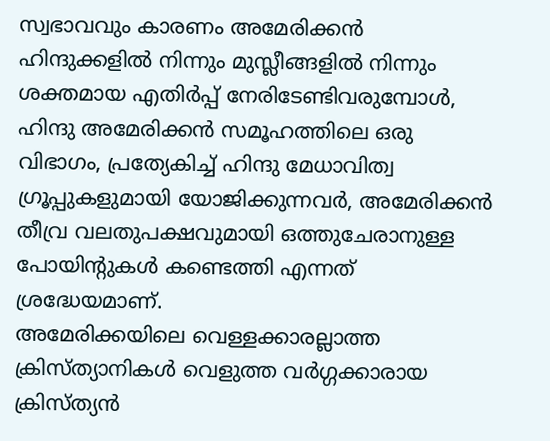സ്വഭാവവും കാരണം അമേരിക്കൻ ഹിന്ദുക്കളിൽ നിന്നും മുസ്ലീങ്ങളിൽ നിന്നും ശക്തമായ എതിർപ്പ് നേരിടേണ്ടിവരുമ്പോൾ, ഹിന്ദു അമേരിക്കൻ സമൂഹത്തിലെ ഒരു വിഭാഗം, പ്രത്യേകിച്ച് ഹിന്ദു മേധാവിത്വ ഗ്രൂപ്പുകളുമായി യോജിക്കുന്നവർ, അമേരിക്കൻ തീവ്ര വലതുപക്ഷവുമായി ഒത്തുചേരാനുള്ള പോയിന്റുകൾ കണ്ടെത്തി എന്നത് ശ്രദ്ധേയമാണ്.
അമേരിക്കയിലെ വെള്ളക്കാരല്ലാത്ത ക്രിസ്ത്യാനികൾ വെളുത്ത വർഗ്ഗക്കാരായ ക്രിസ്ത്യൻ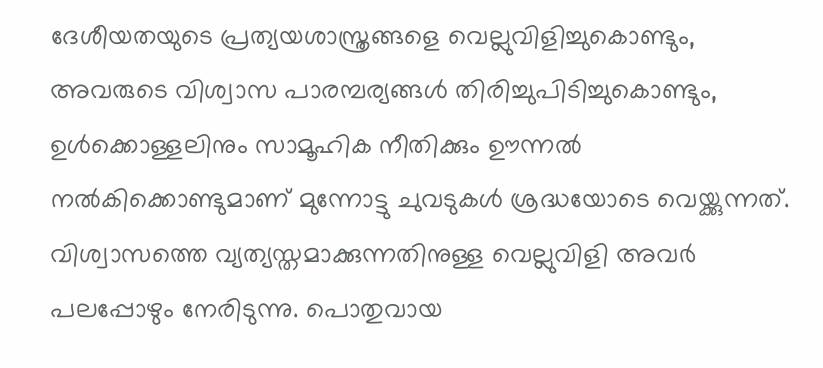ദേശീയതയുടെ പ്രത്യയശാസ്ത്രങ്ങളെ വെല്ലുവിളിച്ചുകൊണ്ടും, അവരുടെ വിശ്വാസ പാരമ്പര്യങ്ങൾ തിരിച്ചുപിടിച്ചുകൊണ്ടും, ഉൾക്കൊള്ളലിനും സാമൂഹിക നീതിക്കും ഊന്നൽ നൽകിക്കൊണ്ടുമാണ് മുന്നോട്ടു ചുവടുകൾ ശ്രദ്ധയോടെ വെയ്ക്കുന്നത്. വിശ്വാസത്തെ വ്യത്യസ്തമാക്കുന്നതിനുള്ള വെല്ലുവിളി അവർ പലപ്പോഴും നേരിടുന്നു. പൊതുവായ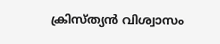ക്രിസ്ത്യൻ വിശ്വാസം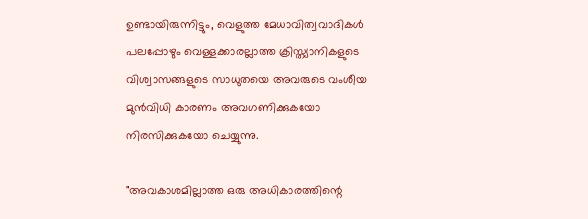ഉണ്ടായിരുന്നിട്ടും, വെളുത്ത മേധാവിത്വവാദികൾ പലപ്പോഴും വെള്ളക്കാരല്ലാത്ത ക്രിസ്ത്യാനികളുടെ വിശ്വാസങ്ങളുടെ സാധുതയെ അവരുടെ വംശീയ മുൻവിധി കാരണം അവഗണിക്കുകയോ നിരസിക്കുകയോ ചെയ്യുന്നു.

"അവകാശമില്ലാത്ത ഒരു അധികാരത്തിന്റെ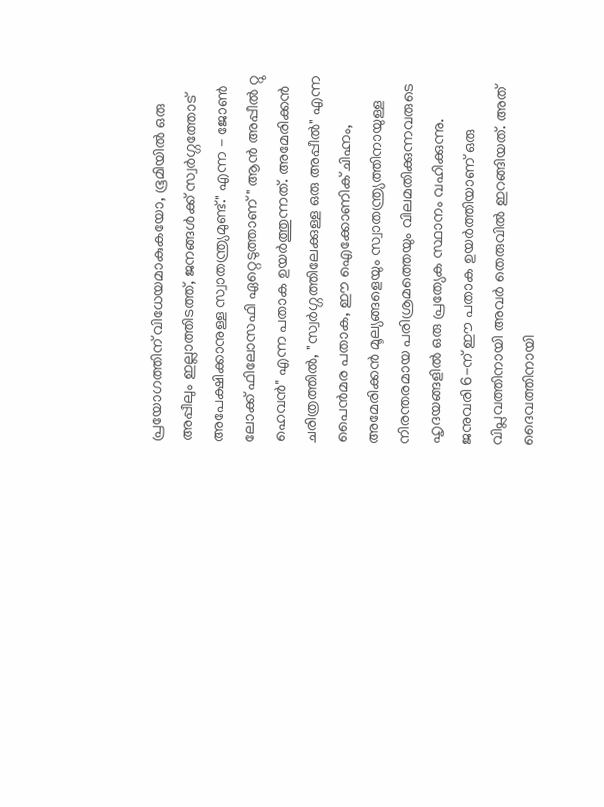പ്രയോഗത്തിന് വിധേയമാകുകയോ, ഭൂമിയിൽ ഒരു അപ്പീലും ഇല്ലാത്തിടത്ത്, ജനങ്ങൾക്ക് സ്വർഗ്ഗത്തോട് അപേക്ഷിക്കാനുള്ള സ്വാതന്ത്ര്യമുണ്ട്." എന്ന - ജോൺ ലോക്ക് ഫിലോസഫി ഏറ്റെടുത്താണ് " ആൻ അപ്പീൽ റ്റു ഹെവൻ" എന്ന പതാക ഉയർത്തുന്നത്. അമേരിക്കൻ ചരിത്രത്തിൽ, "സ്വർഗ്ഗത്തിലേക്കുള്ള ഒരു അപ്പീൽ" എന്ന പൈൻമര പതാക, ഈ ഐക്കോണിക് ചിഹ്നം, അമേരിക്കൻ മൂല്യങ്ങളെയും സ്വാതന്ത്ര്യത്തിനായുള്ള നിരന്തരമായ പരിശ്രമത്തെയും വിലമതിക്കുന്നവരുടെ ഹൃദയങ്ങളിൽ ഒരു പ്രത്യേക സ്ഥാനം വഹിക്കുന്നു. ജനുവരി 6-ന് ഈ പതാക ഉയർത്തിയാണ് ഒരു വിപ്ലവത്തിനായി അവർ തെരുവിൽ ഇറങ്ങിയത്. അത് ദൈവത്തിനായി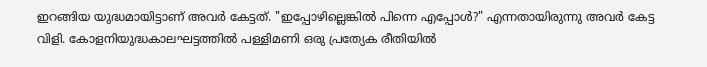ഇറങ്ങിയ യുദ്ധമായിട്ടാണ് അവർ കേട്ടത്. "ഇപ്പോഴില്ലെങ്കിൽ പിന്നെ എപ്പോൾ?" എന്നതായിരുന്നു അവർ കേട്ട വിളി. കോളനിയുദ്ധകാലഘട്ടത്തിൽ പള്ളിമണി ഒരു പ്രത്യേക രീതിയിൽ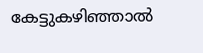കേട്ടുകഴിഞ്ഞാൽ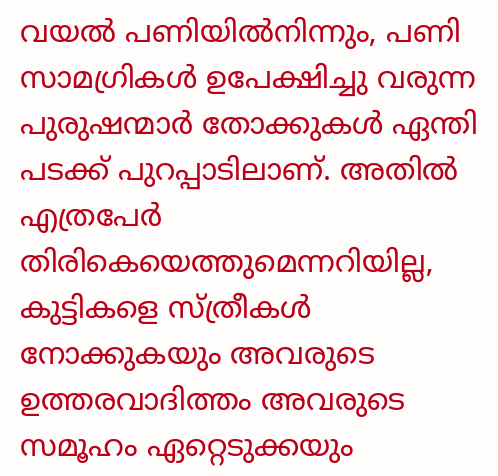വയൽ പണിയിൽനിന്നും, പണി സാമഗ്രികൾ ഉപേക്ഷിച്ചു വരുന്ന പുരുഷന്മാർ തോക്കുകൾ ഏന്തി പടക്ക് പുറപ്പാടിലാണ്. അതിൽ എത്രപേർ തിരികെയെത്തുമെന്നറിയില്ല, കുട്ടികളെ സ്ത്രീകൾ നോക്കുകയും അവരുടെ ഉത്തരവാദിത്തം അവരുടെ സമൂഹം ഏറ്റെടുക്കയും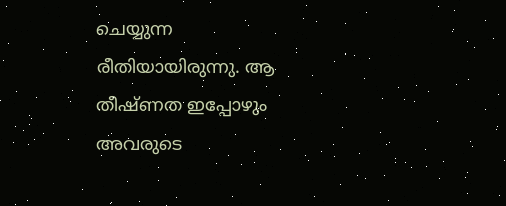ചെയ്യുന്ന രീതിയായിരുന്നു. ആ തീഷ്ണത ഇപ്പോഴും അവരുടെ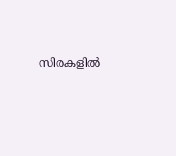സിരകളിൽ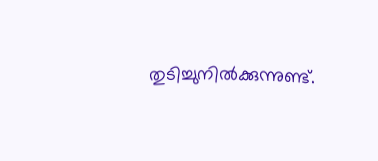തുടിച്ചുനിൽക്കുന്നുണ്ട്.